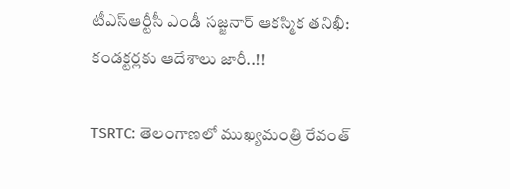టీఎస్ఆర్టీసీ ఎండీ సజ్జనార్ ఆకస్మిక తనిఖీ: కండక్టర్లకు ఆదేశాలు జారీ..!!

TSRTC: తెలంగాణలో ముఖ్యమంత్రి రేవంత్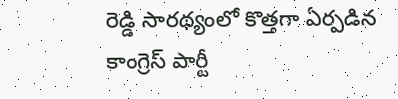రెడ్డి సారథ్యంలో కొత్తగా ఏర్పడిన కాంగ్రెస్ పార్టీ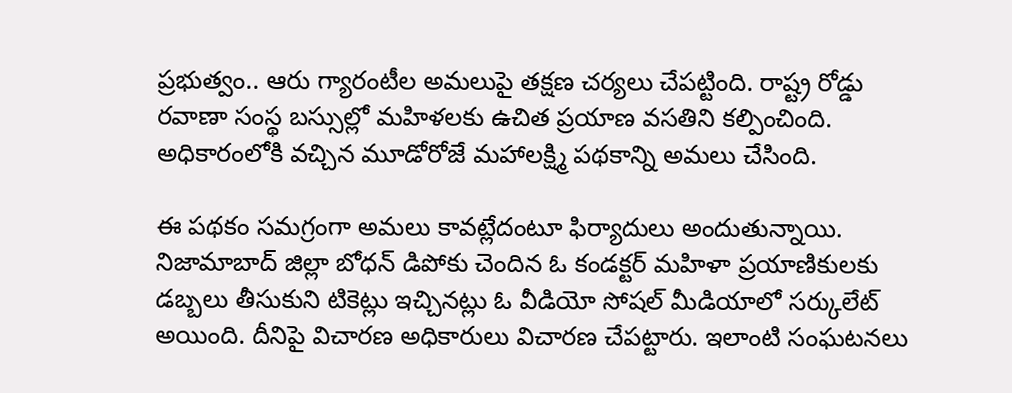ప్రభుత్వం.. ఆరు గ్యారంటీల అమలుపై తక్షణ చర్యలు చేపట్టింది. రాష్ట్ర రోడ్డు రవాణా సంస్థ బస్సుల్లో మహిళలకు ఉచిత ప్రయాణ వసతిని కల్పించింది. అధికారంలోకి వచ్చిన మూడోరోజే మహాలక్ష్మి పథకాన్ని అమలు చేసింది.

ఈ పథకం సమగ్రంగా అమలు కావట్లేదంటూ ఫిర్యాదులు అందుతున్నాయి. నిజామాబాద్ జిల్లా బోధన్ డిపోకు చెందిన ఓ కండక్టర్ మహిళా ప్రయాణికులకు డబ్బలు తీసుకుని టికెట్లు ఇచ్చినట్లు ఓ వీడియో సోషల్ మీడియాలో సర్కులేట్ అయింది. దీనిపై విచారణ అధికారులు విచారణ చేపట్టారు. ఇలాంటి సంఘటనలు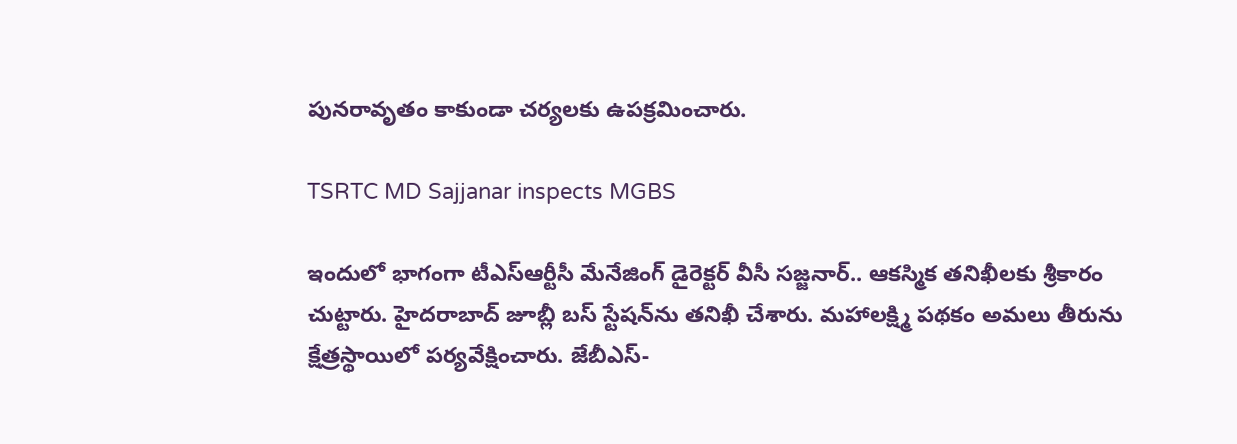పునరావృతం కాకుండా చర్యలకు ఉపక్రమించారు.

TSRTC MD Sajjanar inspects MGBS

ఇందులో భాగంగా టీఎస్ఆర్టీసీ మేనేజింగ్ డైరెక్టర్ వీసీ సజ్జనార్.. ఆకస్మిక తనిఖీలకు శ్రీకారం చుట్టారు. హైదరాబాద్ జూబ్లీ బస్ స్టేషన్‌ను తనిఖీ చేశారు. మహాలక్ష్మి పథకం అమలు తీరును క్షేత్రస్థాయిలో పర్యవేక్షించారు. జేబీఎస్-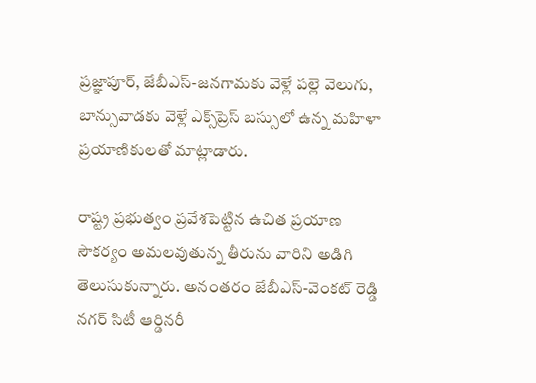ప్రజ్ఞాపూర్, జేబీఎస్-జనగామకు వెళ్లే పల్లె వెలుగు, బాన్సువాడకు వెళ్లే ఎక్స్‌ప్రెస్ బస్సులో ఉన్న మహిళా ప్రయాణికులతో మాట్లాడారు.

రాష్ట్ర ప్రభుత్వం ప్రవేశపెట్టిన ఉచిత ప్రయాణ సౌకర్యం అమలవుతున్న తీరును వారిని అడిగి తెలుసుకున్నారు. అనంతరం జేబీఎస్-వెంకట్ రెడ్డి నగర్ సిటీ ఆర్డినరీ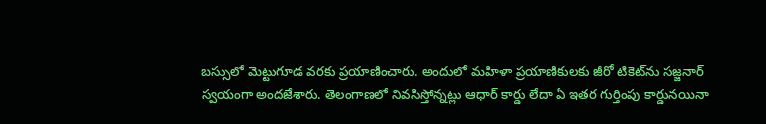బస్సులో మెట్టుగూడ వరకు ప్రయాణించారు. అందులో మహిళా ప్రయాణికులకు జీరో టికెట్‌ను సజ్జనార్ స్వయంగా అందజేశారు. తెలంగాణలో నివసిస్తోన్నట్లు ఆధార్ కార్డు లేదా ఏ ఇతర గుర్తింపు కార్డునయినా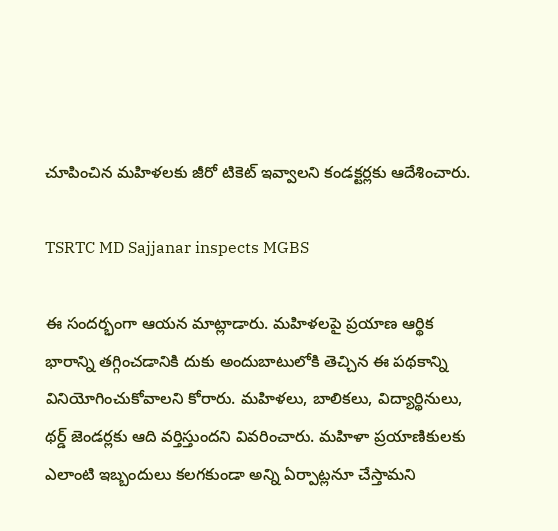చూపించిన మహిళలకు జీరో టికెట్ ఇవ్వాలని కండక్టర్లకు ఆదేశించారు.

TSRTC MD Sajjanar inspects MGBS

ఈ సందర్భంగా ఆయన మాట్లాడారు. మహిళలపై ప్రయాణ ఆర్థిక భారాన్ని తగ్గించడానికి దుకు అందుబాటులోకి తెచ్చిన ఈ పథకాన్ని వినియోగించుకోవాలని కోరారు. మహిళలు, బాలికలు, విద్యార్థినులు, థర్డ్ జెండర్లకు ఆది వర్తిస్తుందని వివరించారు. మహిళా ప్రయాణికులకు ఎలాంటి ఇబ్బందులు కలగకుండా అన్ని ఏర్పాట్లనూ చేస్తామని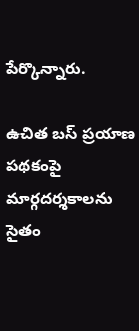పేర్కొన్నారు.

ఉచిత బస్ ప్రయాణ పథకంపై మార్గదర్శకాలను సైతం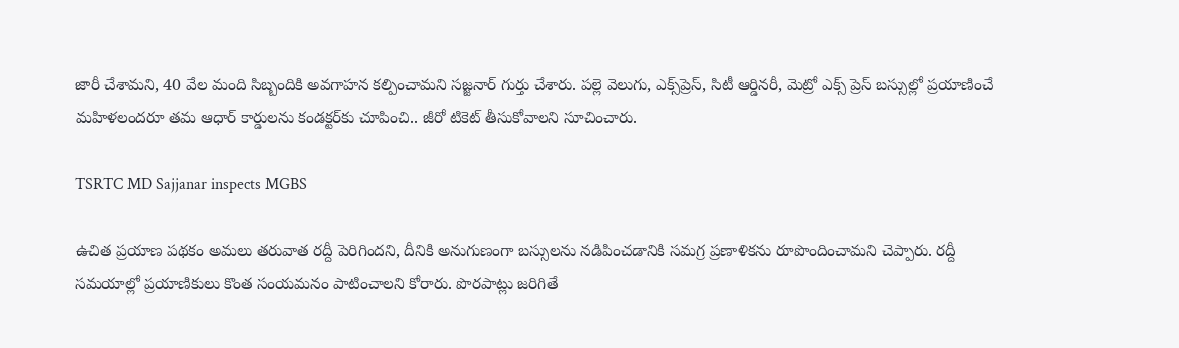జారీ చేశామని, 40 వేల మంది సిబ్బందికి అవగాహన కల్పించామని సజ్జనార్ గుర్తు చేశారు. పల్లె వెలుగు, ఎక్స్‌ప్రెస్, సిటీ ఆర్డినరీ, మెట్రో ఎక్స్ ప్రెస్ బస్సుల్లో ప్రయాణించే మహిళలందరూ తమ ఆధార్ కార్డులను కండక్టర్‌కు చూపించి.. జీరో టికెట్ తీసుకోవాలని సూచించారు.

TSRTC MD Sajjanar inspects MGBS

ఉచిత ప్రయాణ పథకం అమలు తరువాత రద్దీ పెరిగిందని, దీనికి అనుగుణంగా బస్సులను నడిపించడానికి సమగ్ర ప్రణాళికను రూపొందించామని చెప్పారు. రద్దీ సమయాల్లో ప్రయాణికులు కొంత సంయమనం పాటించాలని కోరారు. పొరపాట్లు జరిగితే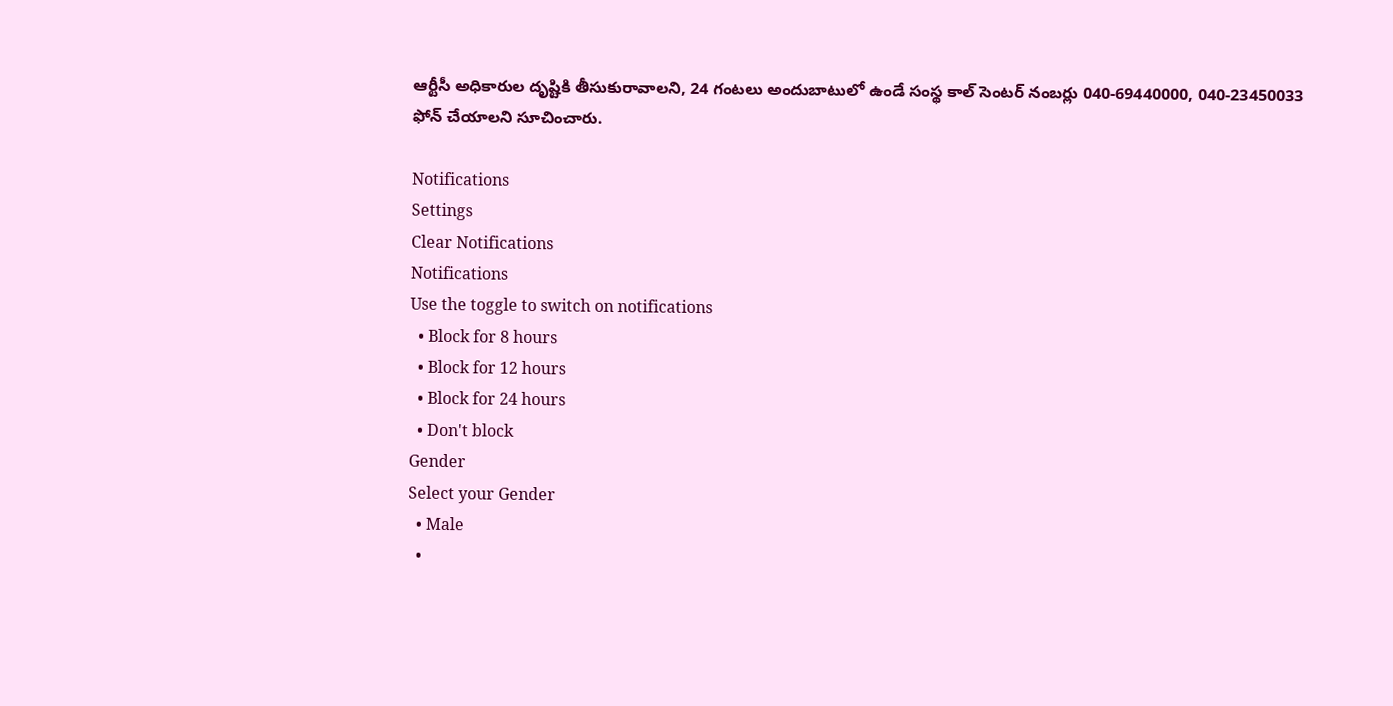ఆర్టీసీ అధికారుల దృష్టికి తీసుకురావాలని, 24 గంటలు అందుబాటులో ఉండే సంస్థ కాల్ సెంటర్ నంబర్లు 040-69440000, 040-23450033 ఫోన్ చేయాలని సూచించారు.

Notifications
Settings
Clear Notifications
Notifications
Use the toggle to switch on notifications
  • Block for 8 hours
  • Block for 12 hours
  • Block for 24 hours
  • Don't block
Gender
Select your Gender
  • Male
  •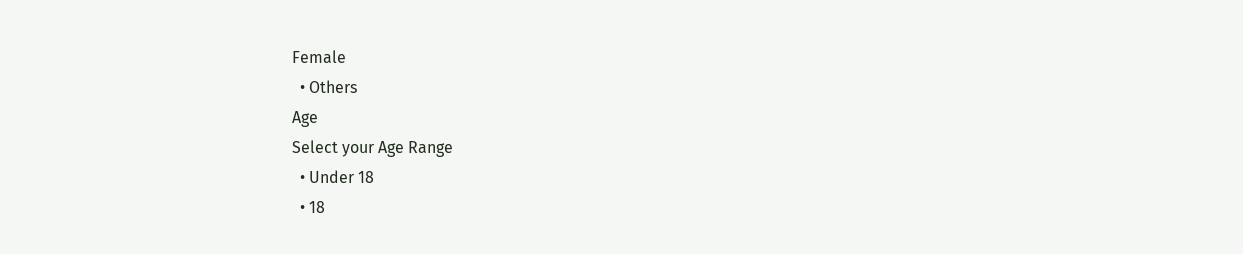Female
  • Others
Age
Select your Age Range
  • Under 18
  • 18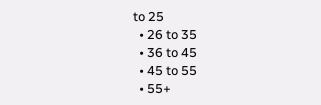to 25
  • 26 to 35
  • 36 to 45
  • 45 to 55
  • 55+